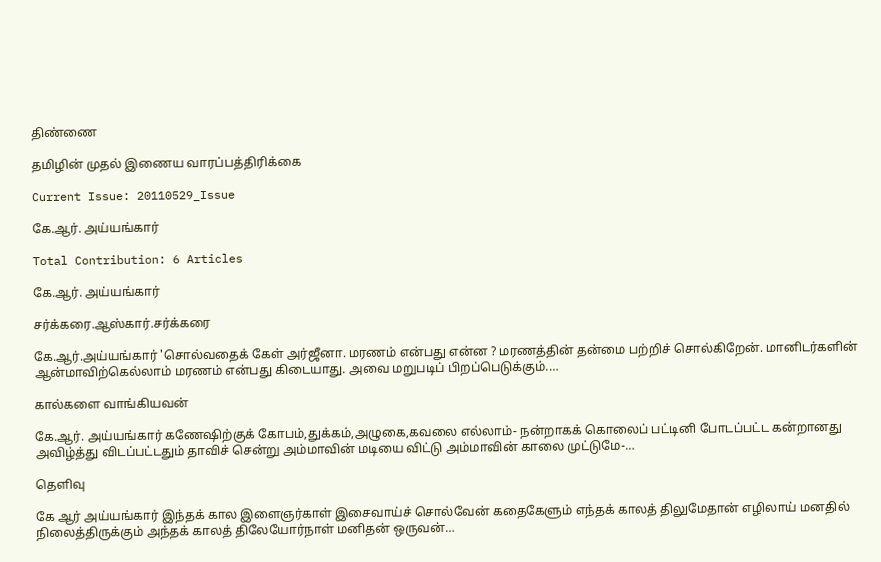திண்ணை

தமிழின் முதல் இணைய வாரப்பத்திரிக்கை

Current Issue: 20110529_Issue

கே.ஆர். அய்யங்கார்

Total Contribution: 6 Articles

கே.ஆர். அய்யங்கார்

சர்க்கரை.ஆஸ்கார்.சர்க்கரை

கே.ஆர்.அய்யங்கார் 'சொல்வதைக் கேள் அர்ஜீனா. மரணம் என்பது என்ன ? மரணத்தின் தன்மை பற்றிச் சொல்கிறேன். மானிடர்களின் ஆன்மாவிற்கெல்லாம் மரணம் என்பது கிடையாது. அவை மறுபடிப் பிறப்பெடுக்கும்.…

கால்களை வாங்கியவன்

கே.ஆர். அய்யங்கார் கணேஷிற்குக் கோபம்,துக்கம்,அழுகை,கவலை எல்லாம்- நன்றாகக் கொலைப் பட்டினி போடப்பட்ட கன்றானது அவிழ்த்து விடப்பட்டதும் தாவிச் சென்று அம்மாவின் மடியை விட்டு அம்மாவின் காலை முட்டுமே-…

தெளிவு

கே ஆர் அய்யங்கார் இந்தக் கால இளைஞர்காள் இசைவாய்ச் சொல்வேன் கதைகேளும் எந்தக் காலத் திலுமேதான் எழிலாய் மனதில் நிலைத்திருக்கும் அந்தக் காலத் திலேயோர்நாள் மனிதன் ஒருவன்…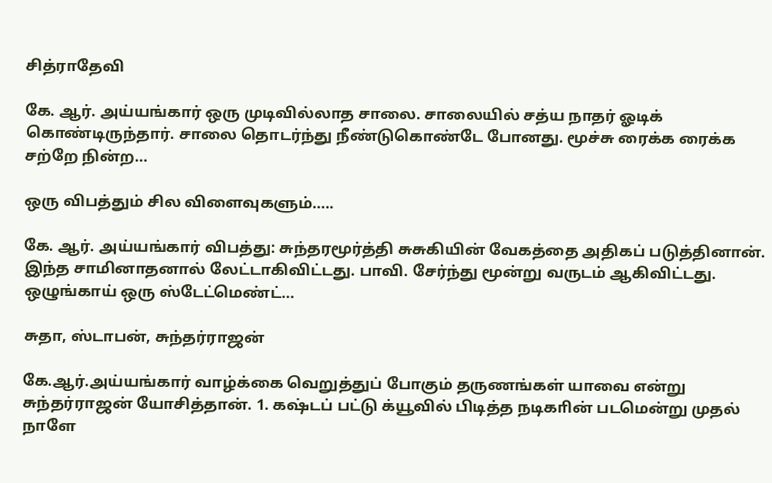சித்ராதேவி

கே. ஆர். அய்யங்கார் ஒரு முடிவில்லாத சாலை. சாலையில் சத்ய நாதர் ஓடிக் கொண்டிருந்தார். சாலை தொடர்ந்து நீண்டுகொண்டே போனது. மூச்சு ரைக்க ரைக்க சற்றே நின்ற…

ஒரு விபத்தும் சில விளைவுகளும்…..

கே. ஆர். அய்யங்கார் விபத்து: சுந்தரமூர்த்தி சுசுகியின் வேகத்தை அதிகப் படுத்தினான். இந்த சாமினாதனால் லேட்டாகிவிட்டது. பாவி. சேர்ந்து மூன்று வருடம் ஆகிவிட்டது. ஒழுங்காய் ஒரு ஸ்டேட்மெண்ட்…

சுதா, ஸ்டாபன், சுந்தர்ராஜன்

கே.ஆர்.அய்யங்கார் வாழ்க்கை வெறுத்துப் போகும் தருணங்கள் யாவை என்று சுந்தர்ராஜன் யோசித்தான். 1. கஷ்டப் பட்டு க்யூவில் பிடித்த நடிகாின் படமென்று முதல் நாளே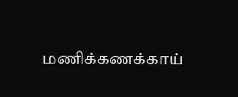மணிக்கணக்காய்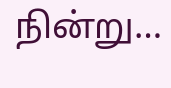நின்று…